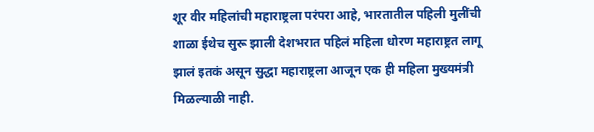शूर वीर महिलांची महाराष्ट्रला परंपरा आहे, भारतातील पहिली मुलींची शाळा ईथेच सुरू झाली देशभरात पहिलं महिला धोरण महाराष्ट्रत लागू झालं इतकं असून सुद्धा महाराष्ट्रला आजून एक ही महिला मुख्यमंत्री मिळल्याळी नाही.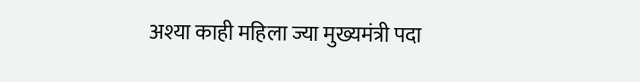अश्या काही महिला ज्या मुख्यमंत्री पदा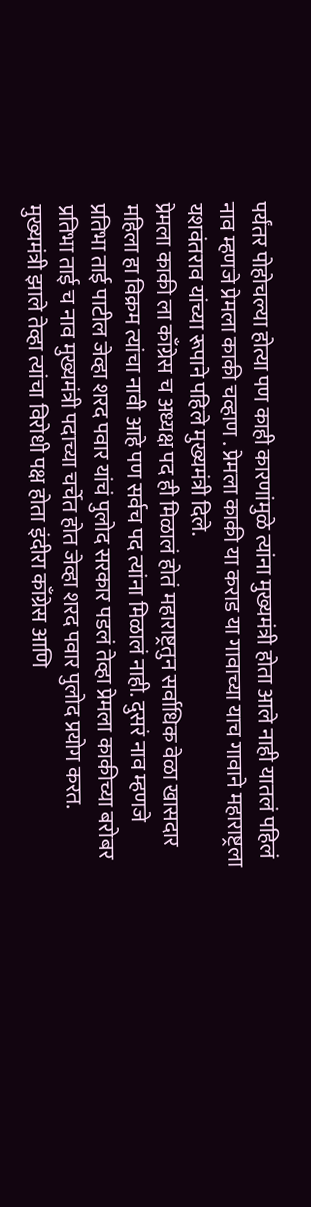पर्यंतर पोहोचल्या होत्या पण काही कारणांमुळे त्यांना मुख्यमंत्री होता आले नाही यातलं पहिलं नाव म्हणजे प्रेमला काकी चव्हाण . प्रेमला काकी या कराड या गावाच्या याच गावाने महाराष्ट्रला यशवंतराव यांच्या रूपाने पहिले मुख्यमंत्री दिले.
प्रेमला काकी ला काँग्रेस च अध्यक्ष पद ही मिळालं होतं महाराष्ट्रतुन सर्वाधिक वेळा खासदार महिला हा विक्रम त्यांचा नावी आहे पण सर्वच पद त्यांना मिळालं नाही. दुसरं नाव म्हणजे प्रतिभा ताई पाटील जेव्हा शरद पवार यांचं पुलोद सरकार पडलं तेव्हा प्रेमला काकीच्या बरोबर प्रतिभा ताई च नाव मुख्यमंत्री पदाच्या चर्चेत होत जेव्हा शरद पवार पुलोद प्रयोग करत.
मुख्यमंत्री झाले तेव्हा त्यांचा विरोधी पक्ष होता इंदीरा काँग्रेस आणि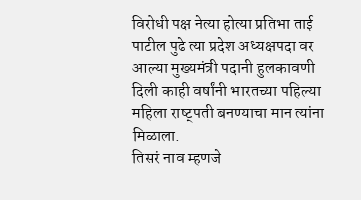विरोधी पक्ष नेत्या होत्या प्रतिभा ताई पाटील पुढे त्या प्रदेश अध्यक्षपदा वर आल्या मुख्यमंत्री पदानी हुलकावणी दिली काही वर्षांनी भारतच्या पहिल्या महिला राष्ट्पती बनण्याचा मान त्यांना मिळाला.
तिसरं नाव म्हणजे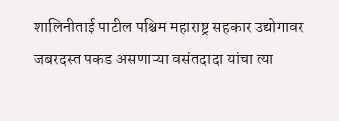शालिनीताई पाटील पश्चिम महाराष्ट्र सहकार उद्योगावर जबरदस्त पकड असणाऱ्या वसंतदादा यांचा त्या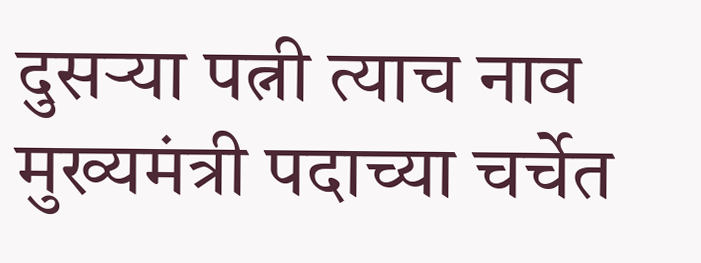दुसऱ्या पत्नी त्याच नाव मुख्यमंत्री पदाच्या चर्चेत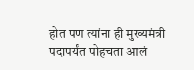होत पण त्यांना ही मुख्यमंत्री पदापर्यंत पोहचता आलं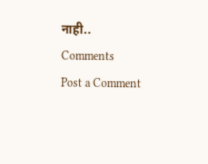नाही..
Comments
Post a Comment